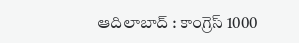ఆదిలాబాద్ : కాంగ్రెస్ 1000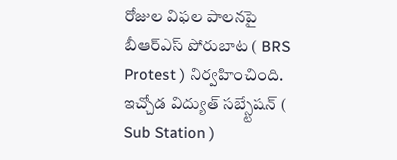రోజుల విఫల పాలనపై బీఆర్ఎస్ పోరుబాట ( BRS Protest ) నిర్వహించింది. ఇచ్చోడ విద్యుత్ సబ్స్టేషన్ ( Sub Station )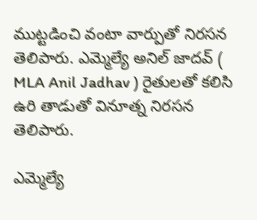ముట్టడించి వంటా వార్పుతో నిరసన తెలిపారు. ఎమ్మెల్యే అనిల్ జాదవ్ ( MLA Anil Jadhav ) రైతులతో కలిసి ఉరి తాడుతో వినూత్న నిరసన తెలిపారు.

ఎమ్మెల్యే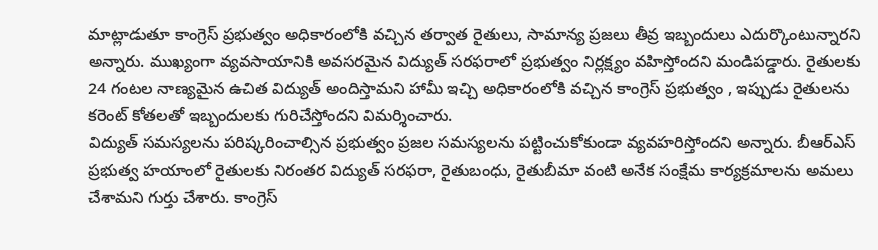మాట్లాడుతూ కాంగ్రెస్ ప్రభుత్వం అధికారంలోకి వచ్చిన తర్వాత రైతులు, సామాన్య ప్రజలు తీవ్ర ఇబ్బందులు ఎదుర్కొంటున్నారని అన్నారు. ముఖ్యంగా వ్యవసాయానికి అవసరమైన విద్యుత్ సరఫరాలో ప్రభుత్వం నిర్లక్ష్యం వహిస్తోందని మండిపడ్డారు. రైతులకు 24 గంటల నాణ్యమైన ఉచిత విద్యుత్ అందిస్తామని హామీ ఇచ్చి అధికారంలోకి వచ్చిన కాంగ్రెస్ ప్రభుత్వం , ఇప్పుడు రైతులను కరెంట్ కోతలతో ఇబ్బందులకు గురిచేస్తోందని విమర్శించారు.
విద్యుత్ సమస్యలను పరిష్కరించాల్సిన ప్రభుత్వం ప్రజల సమస్యలను పట్టించుకోకుండా వ్యవహరిస్తోందని అన్నారు. బీఆర్ఎస్ ప్రభుత్వ హయాంలో రైతులకు నిరంతర విద్యుత్ సరఫరా, రైతుబంధు, రైతుబీమా వంటి అనేక సంక్షేమ కార్యక్రమాలను అమలు చేశామని గుర్తు చేశారు. కాంగ్రెస్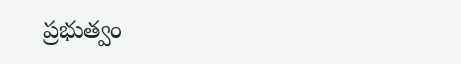ప్రభుత్వం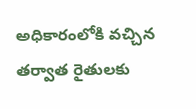అధికారంలోకి వచ్చిన తర్వాత రైతులకు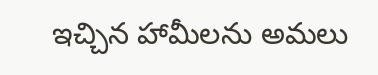ఇచ్చిన హామీలను అమలు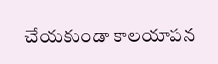చేయకుండా కాలయాపన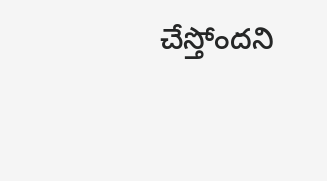చేస్తోందని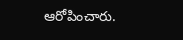ఆరోపించారు.